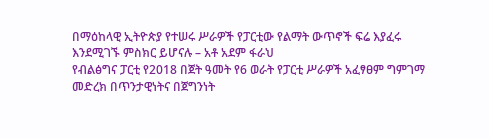በማዕከላዊ ኢትዮጵያ የተሠሩ ሥራዎች የፓርቲው የልማት ውጥኖች ፍሬ እያፈሩ እንደሚገኙ ምስክር ይሆናሉ – አቶ አደም ፋራህ
የብልፅግና ፓርቲ የ2018 በጀት ዓመት የ6 ወራት የፓርቲ ሥራዎች አፈፃፀም ግምገማ መድረክ በጥንታዊነትና በጀግንነት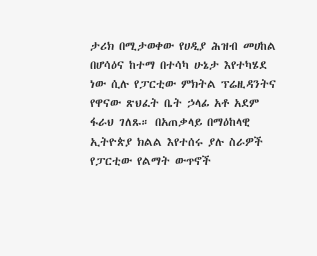ታሪክ በሚታወቀው የሀዲያ ሕዝብ መሀከል በሆሳዕና ከተማ በተሳካ ሁኔታ እየተካሄደ ነው ሲሉ የፓርቲው ምክትል ፕሬዚዳንትና የዋናው ጽህፈት ቤት ኃላፊ አቶ አደም ፋራህ ገለጹ። በአጠቃላይ በማዕከላዊ ኢትዮጵያ ክልል እየተሰሩ ያሉ ስራዎች የፓርቲው የልማት ውጥኖች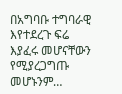በአግባቡ ተግባራዊ እየተደረጉ ፍሬ እያፈሩ መሆናቸውን የሚያረጋግጡ መሆኑንም…